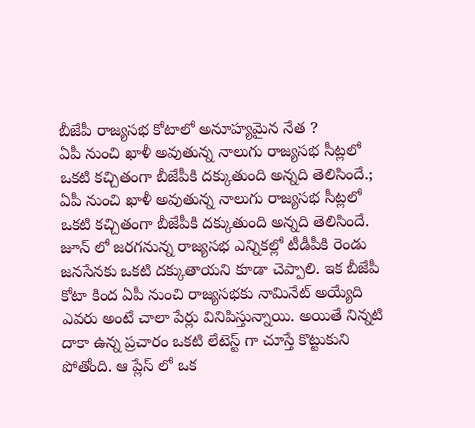బీజేపీ రాజ్యసభ కోటాలో అనూహ్యమైన నేత ?
ఏపీ నుంచి ఖాళీ అవుతున్న నాలుగు రాజ్యసభ సీట్లలో ఒకటి కచ్చితంగా బీజేపీకి దక్కుతుంది అన్నది తెలిసిందే.;
ఏపీ నుంచి ఖాళీ అవుతున్న నాలుగు రాజ్యసభ సీట్లలో ఒకటి కచ్చితంగా బీజేపీకి దక్కుతుంది అన్నది తెలిసిందే. జూన్ లో జరగనున్న రాజ్యసభ ఎన్నికల్లో టీడీపీకి రెండు జనసేనకు ఒకటి దక్కుతాయని కూడా చెప్పాలి. ఇక బీజేపీ కోటా కింద ఏపీ నుంచి రాజ్యసభకు నామినేట్ అయ్యేది ఎవరు అంటే చాలా పేర్లు వినిపిస్తున్నాయి. అయితే నిన్నటి దాకా ఉన్న ప్రచారం ఒకటి లేటెస్ట్ గా చూస్తే కొట్టుకుని పోతోంది. ఆ ప్లేస్ లో ఒక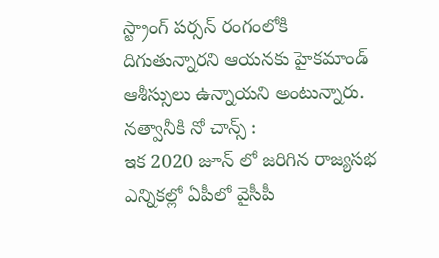స్ట్రాంగ్ పర్సన్ రంగంలోకి దిగుతున్నారని ఆయనకు హైకమాండ్ ఆశీస్సులు ఉన్నాయని అంటున్నారు.
నత్వానీకి నో చాన్స్ :
ఇక 2020 జూన్ లో జరిగిన రాజ్యసభ ఎన్నికల్లో ఏపీలో వైసీపీ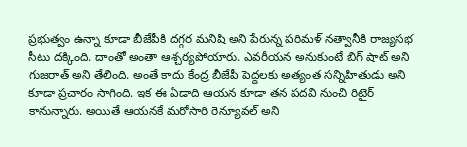ప్రభుత్వం ఉన్నా కూడా బీజేపీకి దగ్గర మనిషి అని పేరున్న పరిమళ్ నత్వానీకి రాజ్యసభ సీటు దక్కింది. దాంతో అంతా ఆశ్చర్యపోయారు. ఎవరీయన అనుకుంటే బిగ్ షాట్ అని గుజరాత్ అని తేలింది. అంతే కాదు కేంద్ర బీజేపీ పెద్దలకు అత్యంత సన్నిహితుడు అని కూడా ప్రచారం సాగింది. ఇక ఈ ఏడాది ఆయన కూడా తన పదవి నుంచి రిటైర్ కానున్నారు. అయితే ఆయనకే మరోసారి రెన్యూవల్ అని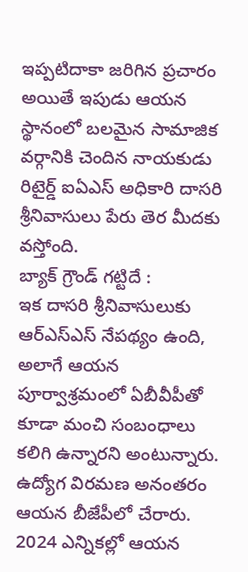ఇప్పటిదాకా జరిగిన ప్రచారం అయితే ఇపుడు ఆయన స్థానంలో బలమైన సామాజిక వర్గానికి చెందిన నాయకుడు రిటైర్డ్ ఐఏఎస్ అధికారి దాసరి శ్రీనివాసులు పేరు తెర మీదకు వస్తోంది.
బ్యాక్ గ్రౌండ్ గట్టిదే :
ఇక దాసరి శ్రీనివాసులుకు ఆర్ఎస్ఎస్ నేపథ్యం ఉంది, అలాగే ఆయన పూర్వాశ్రమంలో ఏబీవీపీతో కూడా మంచి సంబంధాలు కలిగి ఉన్నారని అంటున్నారు. ఉద్యోగ విరమణ అనంతరం ఆయన బీజేపీలో చేరారు. 2024 ఎన్నికల్లో ఆయన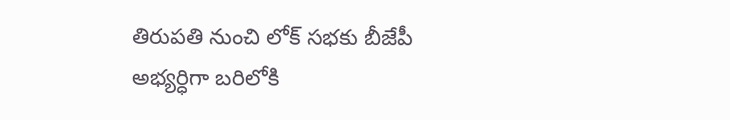తిరుపతి నుంచి లోక్ సభకు బీజేపీ అభ్యర్ధిగా బరిలోకి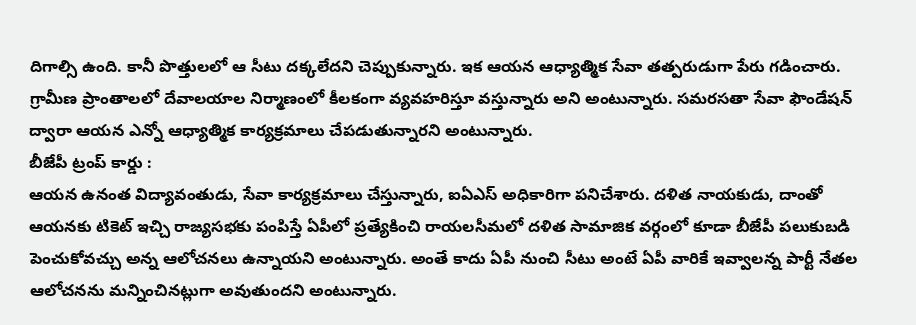దిగాల్సి ఉంది. కానీ పొత్తులలో ఆ సీటు దక్కలేదని చెప్పుకున్నారు. ఇక ఆయన ఆధ్యాత్మిక సేవా తత్పరుడుగా పేరు గడించారు. గ్రామీణ ప్రాంతాలలో దేవాలయాల నిర్మాణంలో కీలకంగా వ్యవహరిస్తూ వస్తున్నారు అని అంటున్నారు. సమరసతా సేవా ఫౌండేషన్ ద్వారా ఆయన ఎన్నో ఆధ్యాత్మిక కార్యక్రమాలు చేపడుతున్నారని అంటున్నారు.
బీజేపీ ట్రంప్ కార్డు :
ఆయన ఉనంత విద్యావంతుడు, సేవా కార్యక్రమాలు చేస్తున్నారు, ఐఏఎస్ అధికారిగా పనిచేశారు. దళిత నాయకుడు, దాంతో ఆయనకు టికెట్ ఇచ్చి రాజ్యసభకు పంపిస్తే ఏపీలో ప్రత్యేకించి రాయలసీమలో దళిత సామాజిక వర్గంలో కూడా బీజేపీ పలుకుబడి పెంచుకోవచ్చు అన్న ఆలోచనలు ఉన్నాయని అంటున్నారు. అంతే కాదు ఏపీ నుంచి సీటు అంటే ఏపీ వారికే ఇవ్వాలన్న పార్టీ నేతల ఆలోచనను మన్నించినట్లుగా అవుతుందని అంటున్నారు.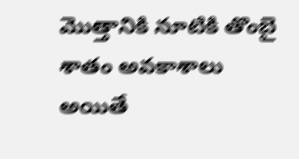మొత్తానికి నూటికి తొంబై శాతం అవకాశాలు అయితే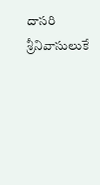దాసరి శ్రీనివాసులుకే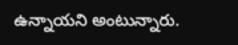ఉన్నాయని అంటున్నారు.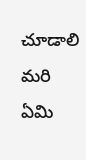చూడాలి మరి ఏమి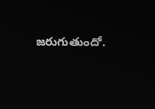జరుగుతుందో.